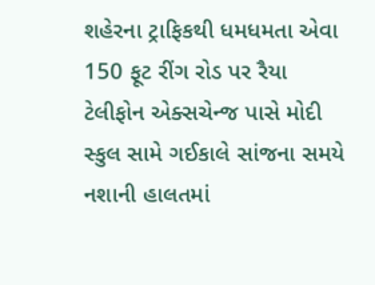શહેરના ટ્રાફિકથી ધમધમતા એવા 150 ફૂટ રીંગ રોડ પર રૈયા ટેલીફોન એક્સચેન્જ પાસે મોદી સ્કુલ સામે ગઈકાલે સાંજના સમયે નશાની હાલતમાં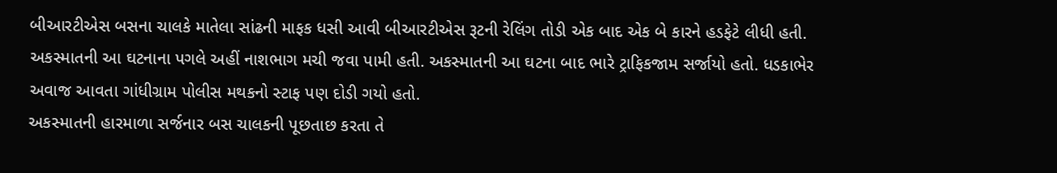બીઆરટીએસ બસના ચાલકે માતેલા સાંઢની માફક ધસી આવી બીઆરટીએસ રૂટની રેલિંગ તોડી એક બાદ એક બે કારને હડફેટે લીધી હતી. અકસ્માતની આ ઘટનાના પગલે અહીં નાશભાગ મચી જવા પામી હતી. અકસ્માતની આ ઘટના બાદ ભારે ટ્રાફિકજામ સર્જાયો હતો. ધડકાભેર અવાજ આવતા ગાંધીગ્રામ પોલીસ મથકનો સ્ટાફ પણ દોડી ગયો હતો.
અકસ્માતની હારમાળા સર્જનાર બસ ચાલકની પૂછતાછ કરતા તે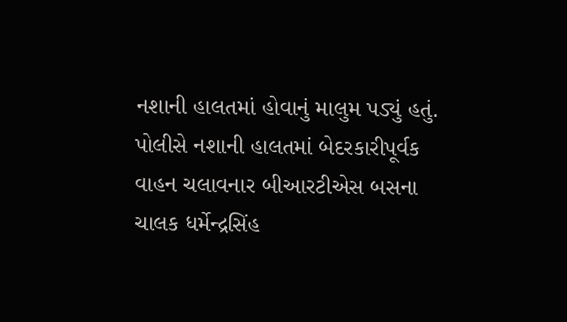નશાની હાલતમાં હોવાનું માલુમ પડ્યું હતું. પોલીસે નશાની હાલતમાં બેદરકારીપૂર્વક વાહન ચલાવનાર બીઆરટીએસ બસના ચાલક ધર્મેન્દ્રસિંહ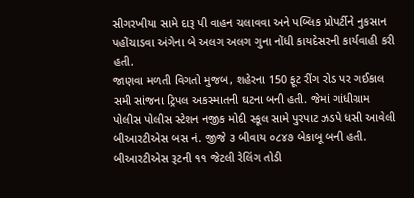સીગરખીયા સામે દારૂ પી વાહન ચલાવવા અને પબ્લિક પ્રોપર્ટીને નુકસાન પહોંચાડવા અંગેના બે અલગ અલગ ગુના નોંધી કાયદેસરની કાર્યવાહી કરી હતી.
જાણવા મળતી વિગતો મુજબ, શહેરના 150 ફૂટ રીંગ રોડ પર ગઈકાલ સમી સાંજના ટ્રિપલ અકસ્માતની ઘટના બની હતી. જેમાં ગાંધીગ્રામ પોલીસ પોલીસ સ્ટેશન નજીક મોદી સ્કૂલ સામે પુરપાટ ઝડપે ધસી આવેલી બીઆરટીએસ બસ નં. જીજે ૩ બીવાય ૦૮૪૭ બેકાબૂ બની હતી. બીઆરટીએસ રૂટની ૧૧ જેટલી રેલિંગ તોડી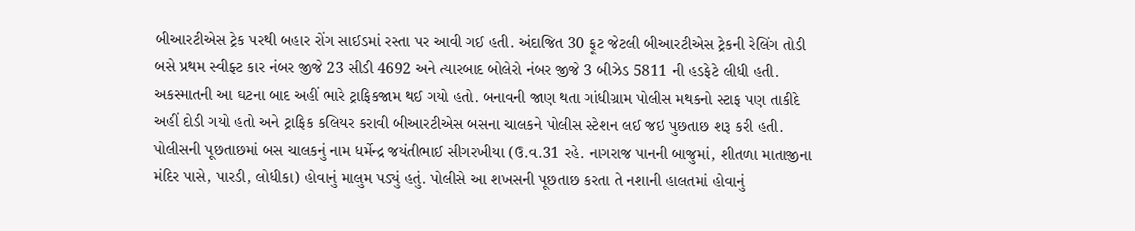બીઆરટીએસ ટ્રેક પરથી બહાર રોંગ સાઈડમાં રસ્તા પર આવી ગઈ હતી. અંદાજિત 30 ફૂટ જેટલી બીઆરટીએસ ટ્રેકની રેલિંગ તોડી બસે પ્રથમ સ્વીફ્ટ કાર નંબર જીજે 23 સીડી 4692 અને ત્યારબાદ બોલેરો નંબર જીજે 3 બીઝેડ 5811 ની હડફેટે લીધી હતી. અકસ્માતની આ ઘટના બાદ અહીં ભારે ટ્રાફિકજામ થઈ ગયો હતો. બનાવની જાણ થતા ગાંધીગ્રામ પોલીસ મથકનો સ્ટાફ પણ તાકીદે અહીં દોડી ગયો હતો અને ટ્રાફિક કલિયર કરાવી બીઆરટીએસ બસના ચાલકને પોલીસ સ્ટેશન લઈ જઇ પુછતાછ શરૂ કરી હતી.
પોલીસની પૂછતાછમાં બસ ચાલકનું નામ ધર્મેન્દ્ર જયંતીભાઈ સીગરખીયા (ઉ.વ.31 રહે. નાગરાજ પાનની બાજુમાં, શીતળા માતાજીના મંદિર પાસે, પારડી, લોધીકા) હોવાનું માલુમ પડ્યું હતું. પોલીસે આ શખસની પૂછતાછ કરતા તે નશાની હાલતમાં હોવાનું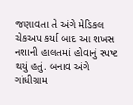જણાવતા તે અંગે મેડિકલ ચેકઅપ કર્યા બાદ આ શખસ નશાની હાલતમાં હોવાનું સ્પષ્ટ થયું હતું. બનાવ અંગે ગાંધીગ્રામ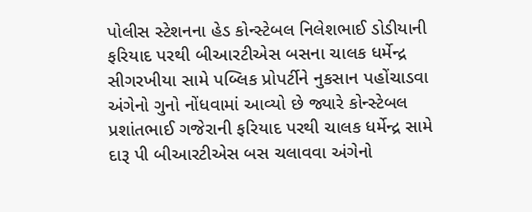પોલીસ સ્ટેશનના હેડ કોન્સ્ટેબલ નિલેશભાઈ ડોડીયાની ફરિયાદ પરથી બીઆરટીએસ બસના ચાલક ધર્મેન્દ્ર સીગરખીયા સામે પબ્લિક પ્રોપર્ટીને નુકસાન પહોંચાડવા અંગેનો ગુનો નોંધવામાં આવ્યો છે જ્યારે કોન્સ્ટેબલ પ્રશાંતભાઈ ગજેરાની ફરિયાદ પરથી ચાલક ધર્મેન્દ્ર સામે દારૂ પી બીઆરટીએસ બસ ચલાવવા અંગેનો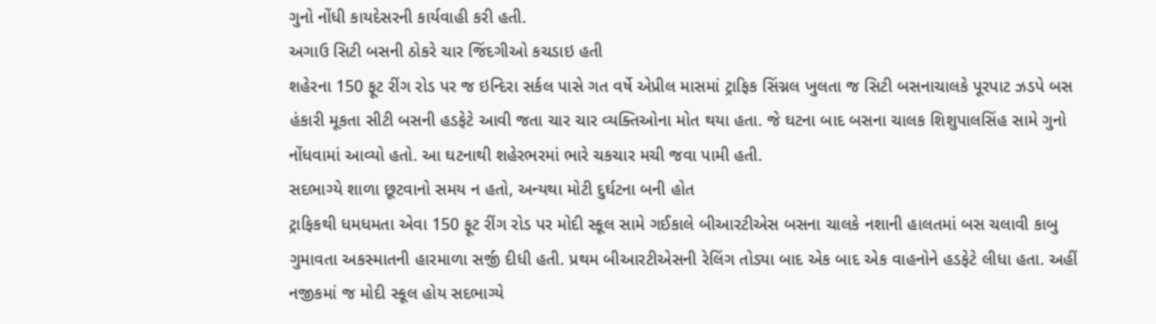ગુનો નોંધી કાયદેસરની કાર્યવાહી કરી હતી.
અગાઉ સિટી બસની ઠોકરે ચાર જિંદગીઓ કચડાઇ હતી
શહેરના 150 ફૂટ રીંગ રોડ પર જ ઇન્દિરા સર્કલ પાસે ગત વર્ષે એપ્રીલ માસમાં ટ્રાફિક સિંગ્નલ ખુલતા જ સિટી બસનાચાલકે પૂરપાટ ઝડપે બસ હંકારી મૂકતા સીટી બસની હડફેટે આવી જતા ચાર ચાર વ્યક્તિઓના મોત થયા હતા. જે ઘટના બાદ બસના ચાલક શિશુપાલસિંહ સામે ગુનો નોંધવામાં આવ્યો હતો. આ ઘટનાથી શહેરભરમાં ભારે ચકચાર મચી જવા પામી હતી.
સદભાગ્યે શાળા છૂટવાનો સમય ન હતો, અન્યથા મોટી દુર્ઘટના બની હોત
ટ્રાફિકથી ધમધમતા એવા 150 ફૂટ રીંગ રોડ પર મોદી સ્કૂલ સામે ગઈકાલે બીઆરટીએસ બસના ચાલકે નશાની હાલતમાં બસ ચલાવી કાબુ ગુમાવતા અકસ્માતની હારમાળા સર્જી દીધી હતી. પ્રથમ બીઆરટીએસની રેલિંગ તોડ્યા બાદ એક બાદ એક વાહનોને હડફેટે લીધા હતા. અહીં નજીકમાં જ મોદી સ્કૂલ હોય સદભાગ્યે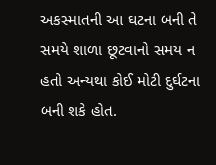અકસ્માતની આ ઘટના બની તે સમયે શાળા છૂટવાનો સમય ન હતો અન્યથા કોઈ મોટી દુર્ઘટના બની શકે હોત.